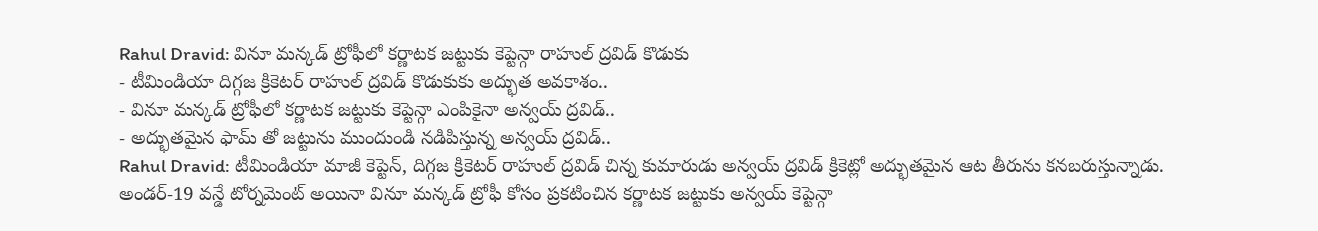Rahul Dravid: వినూ మన్కడ్ ట్రోఫీలో కర్ణాటక జట్టుకు కెప్టెన్గా రాహుల్ ద్రవిడ్ కొడుకు
- టీమిండియా దిగ్గజ క్రికెటర్ రాహుల్ ద్రవిడ్ కొడుకుకు అద్భుత అవకాశం..
- వినూ మన్కడ్ ట్రోఫీలో కర్ణాటక జట్టుకు కెప్టెన్గా ఎంపికైనా అన్వయ్ ద్రవిడ్..
- అద్భుతమైన ఫామ్ తో జట్టును ముందుండి నడిపిస్తున్న అన్వయ్ ద్రవిడ్..
Rahul Dravid: టీమిండియా మాజీ కెప్టెన్, దిగ్గజ క్రికెటర్ రాహుల్ ద్రవిడ్ చిన్న కుమారుడు అన్వయ్ ద్రవిడ్ క్రికెట్లో అద్భుతమైన ఆట తీరును కనబరుస్తున్నాడు. అండర్-19 వన్డే టోర్నమెంట్ అయినా వినూ మన్కడ్ ట్రోఫీ కోసం ప్రకటించిన కర్ణాటక జట్టుకు అన్వయ్ కెప్టెన్గా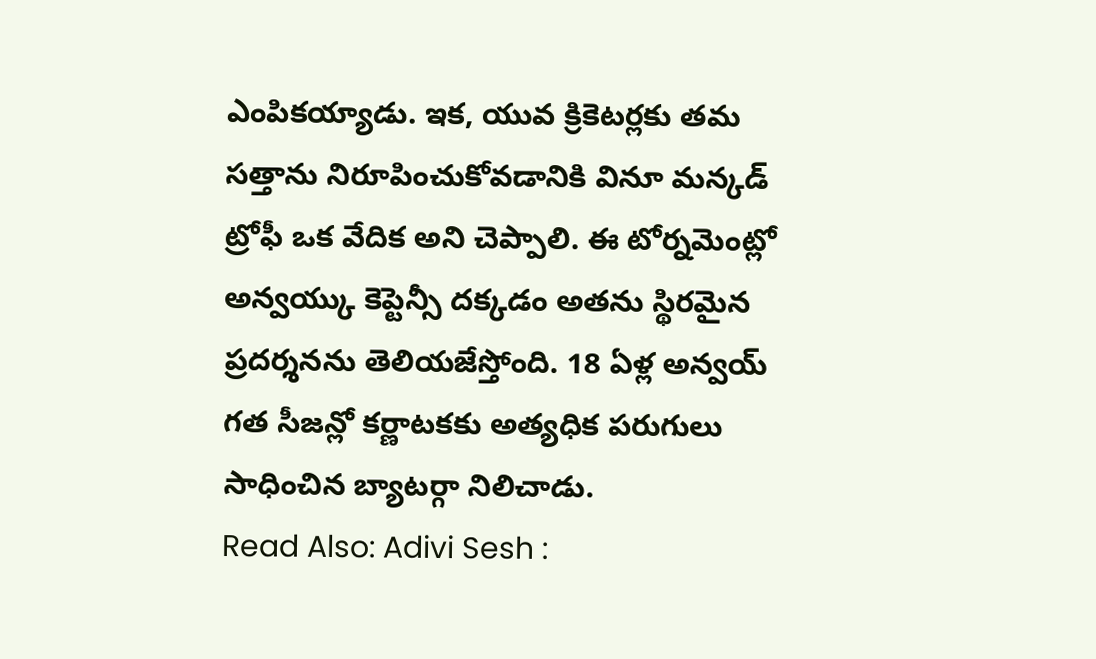ఎంపికయ్యాడు. ఇక, యువ క్రికెటర్లకు తమ సత్తాను నిరూపించుకోవడానికి వినూ మన్కడ్ ట్రోఫీ ఒక వేదిక అని చెప్పాలి. ఈ టోర్నమెంట్లో అన్వయ్కు కెప్టెన్సీ దక్కడం అతను స్థిరమైన ప్రదర్శనను తెలియజేస్తోంది. 18 ఏళ్ల అన్వయ్ గత సీజన్లో కర్ణాటకకు అత్యధిక పరుగులు సాధించిన బ్యాటర్గా నిలిచాడు.
Read Also: Adivi Sesh :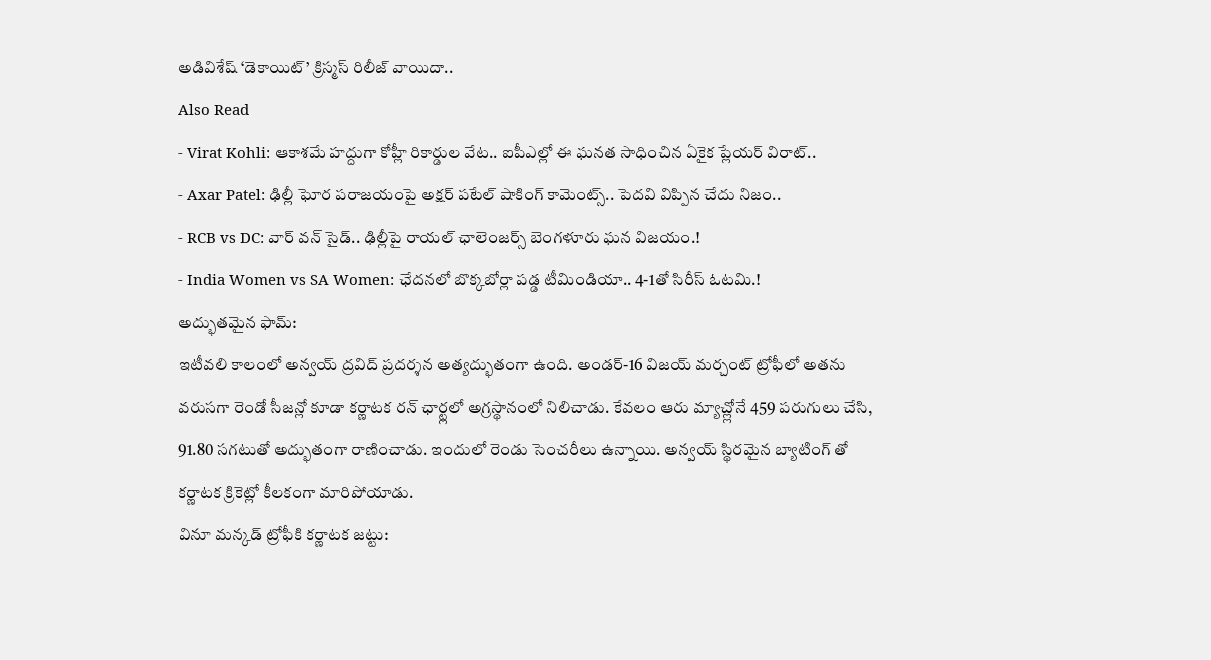అడివిశేష్ ‘డెకాయిట్’ క్రిస్మస్ రిలీజ్ వాయిదా..
Also Read
- Virat Kohli: ఆకాశమే హద్దుగా కోహ్లీ రికార్డుల వేట.. ఐపీఎల్లో ఈ ఘనత సాధించిన ఏకైక ప్లేయర్ విరాట్..
- Axar Patel: ఢిల్లీ ఘోర పరాజయంపై అక్షర్ పటేల్ షాకింగ్ కామెంట్స్.. పెదవి విప్పిన చేదు నిజం..
- RCB vs DC: వార్ వన్ సైడ్.. ఢిల్లీపై రాయల్ ఛాలెంజర్స్ బెంగళూరు ఘన విజయం.!
- India Women vs SA Women: ఛేదనలో బొక్కబోర్లా పడ్డ టీమిండియా.. 4-1తో సిరీస్ ఓటమి.!
అద్భుతమైన ఫామ్:
ఇటీవలి కాలంలో అన్వయ్ ద్రవిద్ ప్రదర్శన అత్యద్భుతంగా ఉంది. అండర్-16 విజయ్ మర్చంట్ ట్రోఫీలో అతను వరుసగా రెండో సీజన్లో కూడా కర్ణాటక రన్ ఛార్ట్లలో అగ్రస్థానంలో నిలిచాడు. కేవలం ఆరు మ్యాచ్ల్లోనే 459 పరుగులు చేసి, 91.80 సగటుతో అద్భుతంగా రాణించాడు. ఇందులో రెండు సెంచరీలు ఉన్నాయి. అన్వయ్ స్థిరమైన బ్యాటింగ్ తో కర్ణాటక క్రికెట్లో కీలకంగా మారిపోయాడు.
వినూ మన్కడ్ ట్రోఫీకి కర్ణాటక జట్టు: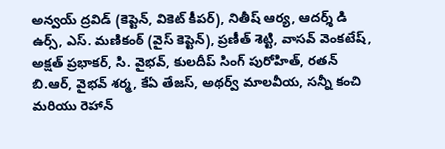అన్వయ్ ద్రవిడ్ (కెప్టెన్, వికెట్ కీపర్), నితీష్ ఆర్య, ఆదర్శ్ డి ఉర్స్, ఎస్. మణికంఠ్ (వైస్ కెప్టెన్), ప్రణీత్ శెట్టి, వాసవ్ వెంకటేష్, అక్షత్ ప్రభాకర్, సి. వైభవ్, కులదీప్ సింగ్ పురోహిత్, రతన్ బి.ఆర్, వైభవ్ శర్మ, కేఏ తేజస్, అథర్వ్ మాలవీయ, సన్నీ కంచి మరియు రెహాన్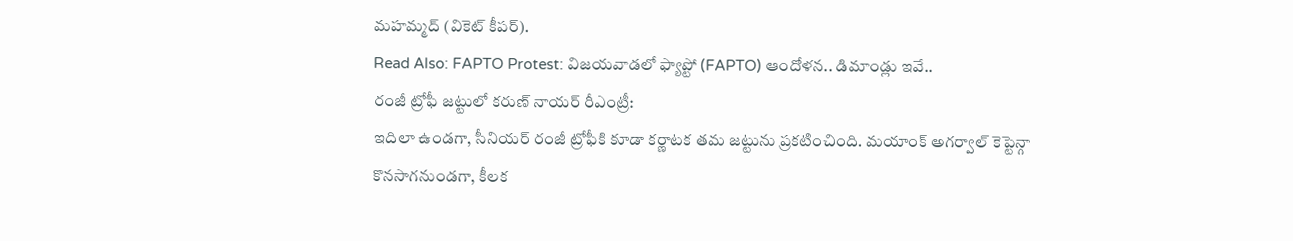మహమ్మద్ (వికెట్ కీపర్).
Read Also: FAPTO Protest: విజయవాడలో ఫ్యాప్టో (FAPTO) ఆందోళన.. డిమాండ్లు ఇవే..
రంజీ ట్రోఫీ జట్టులో కరుణ్ నాయర్ రీఎంట్రీ:
ఇదిలా ఉండగా, సీనియర్ రంజీ ట్రోఫీకి కూడా కర్ణాటక తమ జట్టును ప్రకటించింది. మయాంక్ అగర్వాల్ కెప్టెన్గా కొనసాగనుండగా, కీలక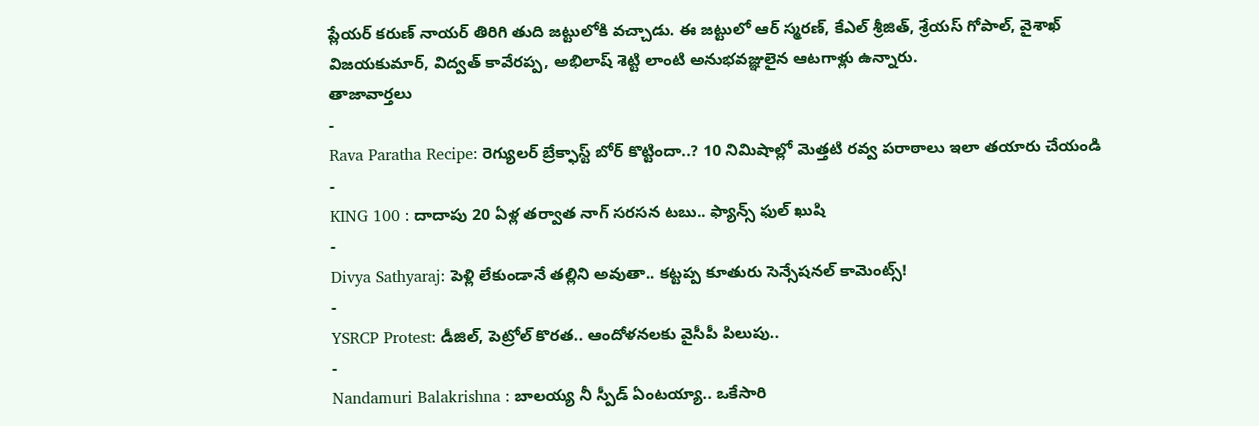ప్లేయర్ కరుణ్ నాయర్ తిరిగి తుది జట్టులోకి వచ్చాడు. ఈ జట్టులో ఆర్ స్మరణ్, కేఎల్ శ్రీజిత్, శ్రేయస్ గోపాల్, వైశాఖ్ విజయకుమార్, విద్వత్ కావేరప్ప, అభిలాష్ శెట్టి లాంటి అనుభవజ్ఞులైన ఆటగాళ్లు ఉన్నారు.
తాజావార్తలు
-
Rava Paratha Recipe: రెగ్యులర్ బ్రేక్ఫాస్ట్ బోర్ కొట్టిందా..? 10 నిమిషాల్లో మెత్తటి రవ్వ పరాఠాలు ఇలా తయారు చేయండి
-
KING 100 : దాదాపు 20 ఏళ్ల తర్వాత నాగ్ సరసన టబు.. ఫ్యాన్స్ ఫుల్ ఖుషి
-
Divya Sathyaraj: పెళ్లి లేకుండానే తల్లిని అవుతా.. కట్టప్ప కూతురు సెన్సేషనల్ కామెంట్స్!
-
YSRCP Protest: డీజిల్, పెట్రోల్ కొరత.. ఆందోళనలకు వైసీపీ పిలుపు..
-
Nandamuri Balakrishna : బాలయ్య నీ స్పీడ్ ఏంటయ్యా.. ఒకేసారి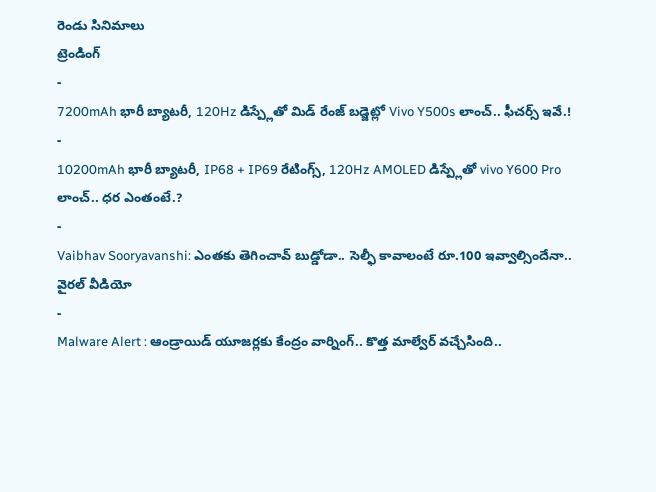రెండు సినిమాలు
ట్రెండింగ్
-
7200mAh భారీ బ్యాటరీ, 120Hz డిస్ప్లేతో మిడ్ రేంజ్ బడ్జెట్లో Vivo Y500s లాంచ్.. ఫీచర్స్ ఇవే.!
-
10200mAh భారీ బ్యాటరీ, IP68 + IP69 రేటింగ్స్, 120Hz AMOLED డిస్ప్లేతో vivo Y600 Pro లాంచ్.. ధర ఎంతంటే.?
-
Vaibhav Sooryavanshi: ఎంతకు తెగించావ్ బుడ్డోడా.. సెల్ఫీ కావాలంటే రూ.100 ఇవ్వాల్సిందేనా.. వైరల్ వీడియో
-
Malware Alert : ఆండ్రాయిడ్ యూజర్లకు కేంద్రం వార్నింగ్.. కొత్త మాల్వేర్ వచ్చేసింది..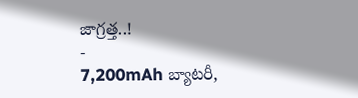జాగ్రత్త..!
-
7,200mAh బ్యాటరీ,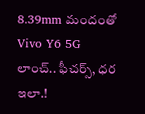8.39mm మందంతో Vivo Y6 5G లాంచ్.. ఫీచర్స్, ధర ఇలా.!